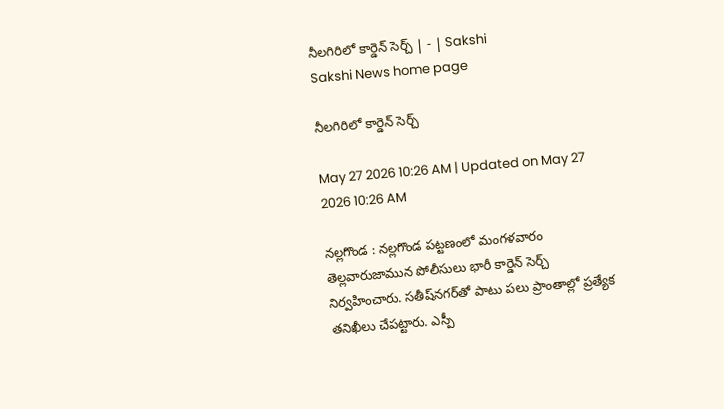నీలగిరిలో కార్డెన్‌ సెర్చ్‌ | - | Sakshi
Sakshi News home page

నీలగిరిలో కార్డెన్‌ సెర్చ్‌

May 27 2026 10:26 AM | Updated on May 27 2026 10:26 AM

నల్లగొండ : నల్లగొండ పట్టణంలో మంగళవారం తెల్లవారుజామున పోలీసులు భారీ కార్డెన్‌ సెర్చ్‌ నిర్వహించారు. సతీష్‌నగర్‌తో పాటు పలు ప్రాంతాల్లో ప్రత్యేక తనిఖీలు చేపట్టారు. ఎస్పీ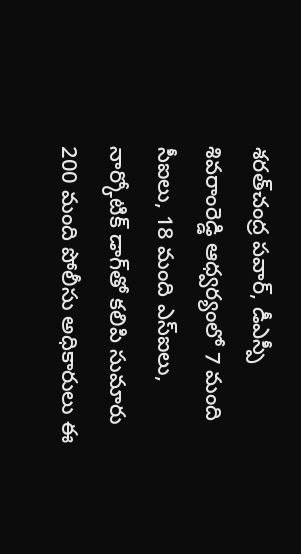శరత్‌చంద్ర పవార్‌, డీఎస్పీ శివరాంరెడ్డి ఆధ్వర్యంలో 7 మంది సీఐలు, 18 మంది ఎస్‌ఐలు, నార్కోటిక్‌ డాగ్‌తో కలిపి సుమారు 200 మంది పోలీసు అధికారులు ఈ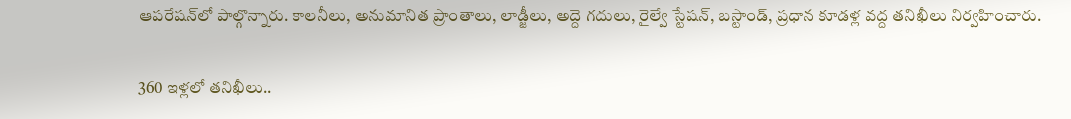ఆపరేషన్‌లో పాల్గొన్నారు. కాలనీలు, అనుమానిత ప్రాంతాలు, లాడ్జీలు, అద్దె గదులు, రైల్వే స్టేషన్‌, బస్టాండ్‌, ప్రధాన కూడళ్ల వద్ద తనిఖీలు నిర్వహించారు.

360 ఇళ్లలో తనిఖీలు..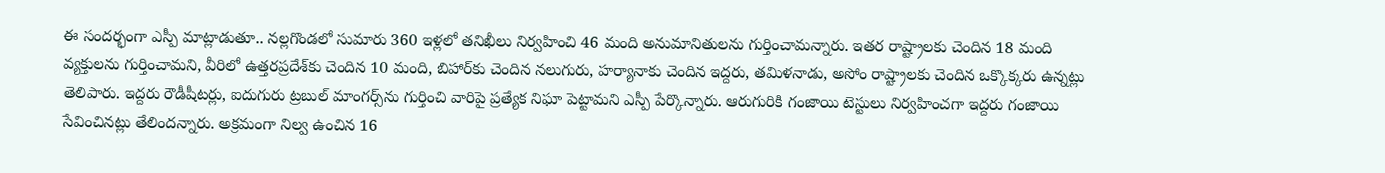ఈ సందర్భంగా ఎస్పీ మాట్లాడుతూ.. నల్లగొండలో సుమారు 360 ఇళ్లలో తనిఖీలు నిర్వహించి 46 మంది అనుమానితులను గుర్తించామన్నారు. ఇతర రాష్ట్రాలకు చెందిన 18 మంది వ్యక్తులను గుర్తించామని, వీరిలో ఉత్తరప్రదేశ్‌కు చెందిన 10 మంది, బిహార్‌కు చెందిన నలుగురు, హర్యానాకు చెందిన ఇద్దరు, తమిళనాడు, అసోం రాష్ట్రాలకు చెందిన ఒక్కొక్కరు ఉన్నట్లు తెలిపారు. ఇద్దరు రౌడీషీటర్లు, ఐదుగురు ట్రబుల్‌ మాంగర్స్‌ను గుర్తించి వారిపై ప్రత్యేక నిఘా పెట్టామని ఎస్పీ పేర్కొన్నారు. ఆరుగురికి గంజాయి టెస్టులు నిర్వహించగా ఇద్దరు గంజాయి సేవించినట్లు తేలిందన్నారు. అక్రమంగా నిల్వ ఉంచిన 16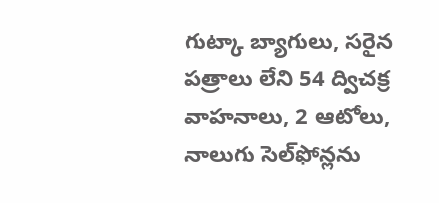గుట్కా బ్యాగులు, సరైన పత్రాలు లేని 54 ద్విచక్ర వాహనాలు, 2 ఆటోలు, నాలుగు సెల్‌ఫోన్లను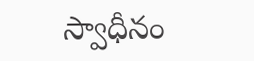స్వాధీనం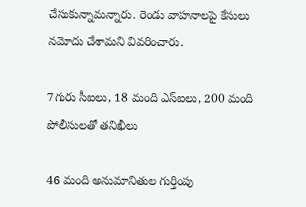చేసుకున్నామన్నారు. రెండు వాహనాలపై కేసులు నమోదు చేశామని వివరించారు.

7గురు సీఐలు, 18 మంది ఎస్‌ఐలు, 200 మంది పోలీసులతో తనిఖీలు

46 మంది అనుమానితుల గుర్తింపు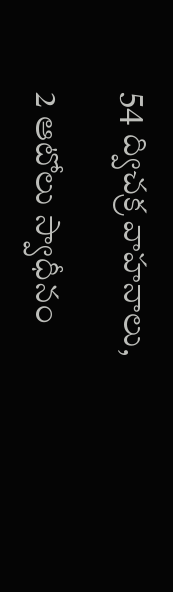54 ద్విచక్ర వాహనాలు,

2 ఆటోలు స్వాధీనం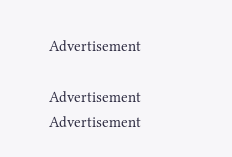Advertisement

Advertisement
Advertisement